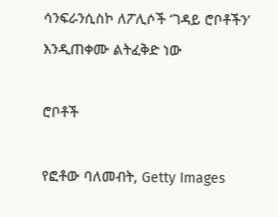ሳንፍራንሲስኮ ለፖሊሶች ‘ገዳይ ሮቦቶችን’ እንዲጠቀሙ ልትፈቅድ ነው

ሮቦቶች

የፎቶው ባለመብት, Getty Images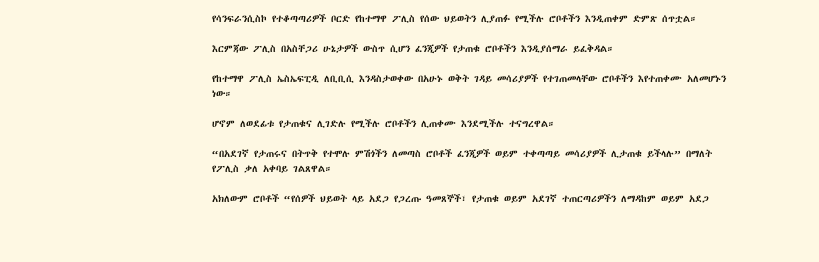የሳንፍራንሲስኮ የተቆጣጣሪዎች ቦርድ የከተማዋ ፖሊስ የሰው ህይወትን ሊያጠፉ የሚችሉ ሮቦቶችን እንዲጠቀም ድምጽ ሰጥቷል።

እርምጃው ፖሊስ በአስቸጋሪ ሁኔታዎች ውስጥ ሲሆን ፈንጂዎች የታጠቁ ሮቦቶችን እንዲያሰማራ ይፈቅዳል።

የከተማዋ ፖሊስ ኤስኤፍፒዲ ለቢቢሲ እንዳስታወቀው በአሁኑ ወቅት ገዳይ መሳሪያዎች የተገጠመላቸው ሮቦቶችን እየተጠቀሙ አለመሆኑን ነው።

ሆኖም ለወደፊቱ የታጠቁና ሊገድሉ የሚችሉ ሮቦቶችን ሊጠቀሙ እንደሚችሉ ተናግረዋል።

“በአደገኛ የታጠሩና በትጥቅ የተሞሉ ምሽጎችን ለመጣስ ሮቦቶች ፈንጂዎች ወይም ተቀጣጣይ መሳሪያዎች ሊታጠቁ ይችላሉ” በማለት የፖሊስ ቃለ አቀባይ ገልጸዋል።

አክለውም ሮቦቶች “የሰዎች ህይወት ላይ አደጋ የጋረጡ ዓመጸኞች፣ የታጠቁ ወይም አደገኛ ተጠርጣሪዎችን ለማዳከም ወይም አደጋ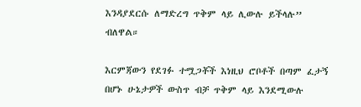እንዳያደርሱ ለማድረግ ጥቅም ላይ ሊውሉ ይችላሉ” ብለዋል።

እርምጃውን የደገፉ ተሟጋቾች እነዚህ ሮቦቶች በጣም ፈታኝ በሆኑ ሁኔታዎች ውስጥ ብቻ ጥቅም ላይ እንደሚውሉ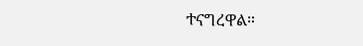ተናግረዋል።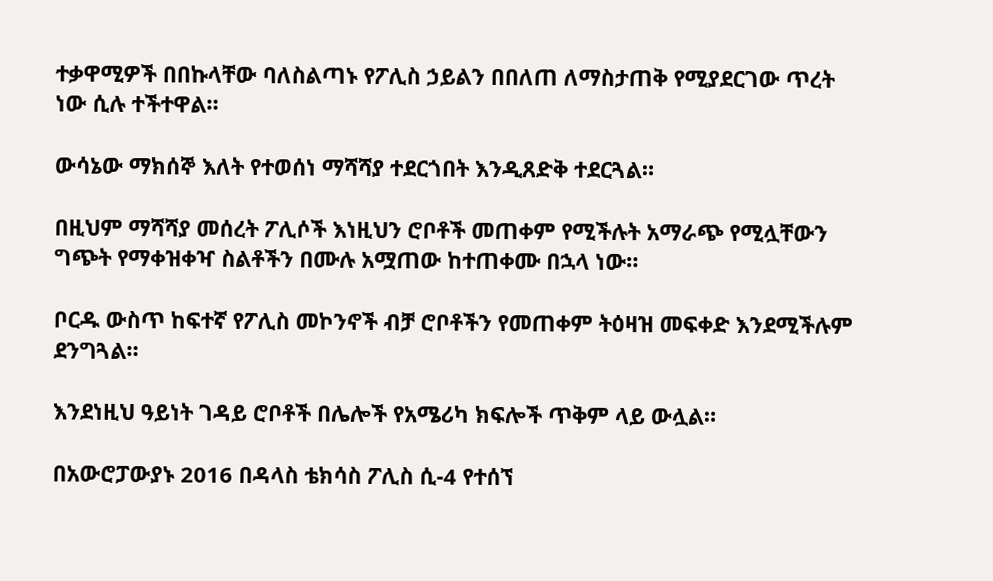ተቃዋሚዎች በበኩላቸው ባለስልጣኑ የፖሊስ ኃይልን በበለጠ ለማስታጠቅ የሚያደርገው ጥረት ነው ሲሉ ተችተዋል።

ውሳኔው ማክሰኞ እለት የተወሰነ ማሻሻያ ተደርጎበት እንዲጸድቅ ተደርጓል።

በዚህም ማሻሻያ መሰረት ፖሊሶች እነዚህን ሮቦቶች መጠቀም የሚችሉት አማራጭ የሚሏቸውን ግጭት የማቀዝቀዣ ስልቶችን በሙሉ አሟጠው ከተጠቀሙ በኋላ ነው።

ቦርዱ ውስጥ ከፍተኛ የፖሊስ መኮንኖች ብቻ ሮቦቶችን የመጠቀም ትዕዛዝ መፍቀድ እንደሚችሉም ደንግጓል።

እንደነዚህ ዓይነት ገዳይ ሮቦቶች በሌሎች የአሜሪካ ክፍሎች ጥቅም ላይ ውሏል።

በአውሮፓውያኑ 2016 በዳላስ ቴክሳስ ፖሊስ ሲ-4 የተሰኘ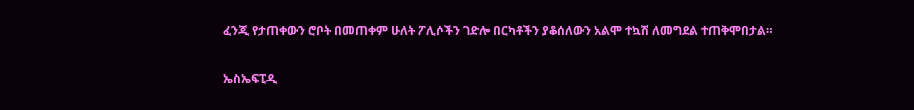ፈንጂ የታጠቀውን ሮቦት በመጠቀም ሁለት ፖሊሶችን ገድሎ በርካቶችን ያቆሰለውን አልሞ ተኳሽ ለመግደል ተጠቅሞበታል።

ኤስኤፍፒዲ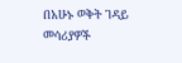በአሁኑ ወቅት ገዳይ መሳሪያዎች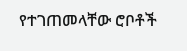የተገጠመላቸው ሮቦቶች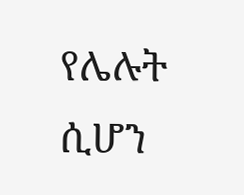የሌሉት ሲሆን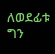ለወደፊቱ ግን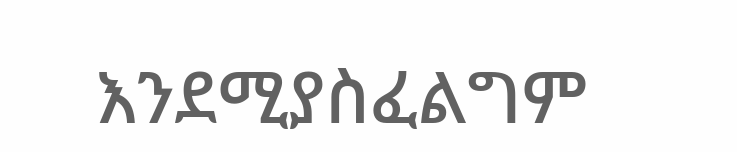እንደሚያስፈልግም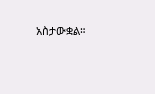አስታውቋል።